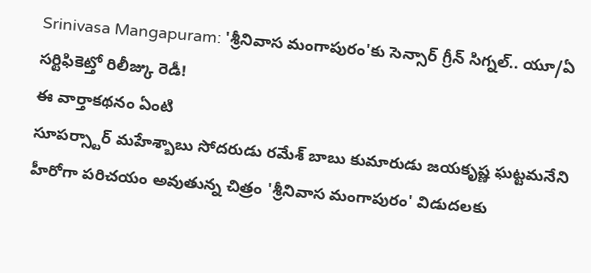Srinivasa Mangapuram: 'శ్రీనివాస మంగాపురం'కు సెన్సార్ గ్రీన్ సిగ్నల్.. యూ/ఏ సర్టిఫికెట్తో రిలీజ్కు రెడీ!
ఈ వార్తాకథనం ఏంటి
సూపర్స్టార్ మహేశ్బాబు సోదరుడు రమేశ్ బాబు కుమారుడు జయకృష్ణ ఘట్టమనేని హీరోగా పరిచయం అవుతున్న చిత్రం 'శ్రీనివాస మంగాపురం' విడుదలకు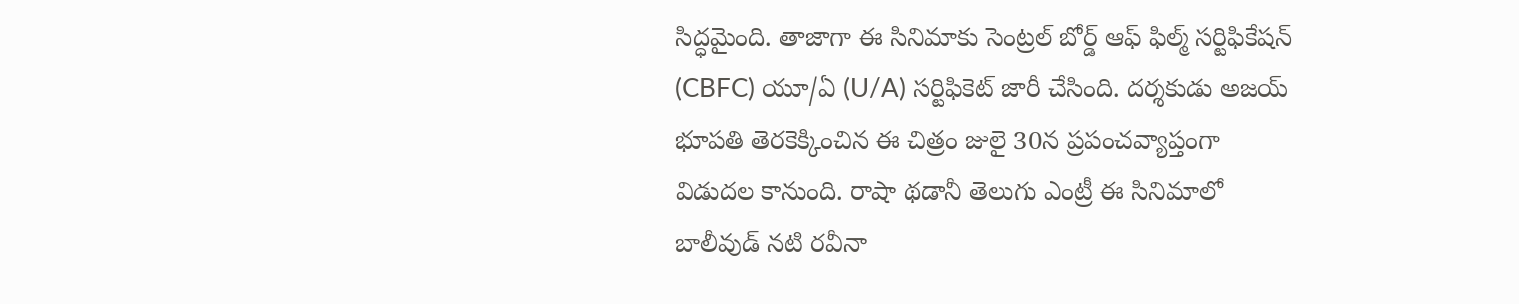సిద్ధమైంది. తాజాగా ఈ సినిమాకు సెంట్రల్ బోర్డ్ ఆఫ్ ఫిల్మ్ సర్టిఫికేషన్ (CBFC) యూ/ఏ (U/A) సర్టిఫికెట్ జారీ చేసింది. దర్శకుడు అజయ్ భూపతి తెరకెక్కించిన ఈ చిత్రం జులై 30న ప్రపంచవ్యాప్తంగా విడుదల కానుంది. రాషా థడానీ తెలుగు ఎంట్రీ ఈ సినిమాలో బాలీవుడ్ నటి రవీనా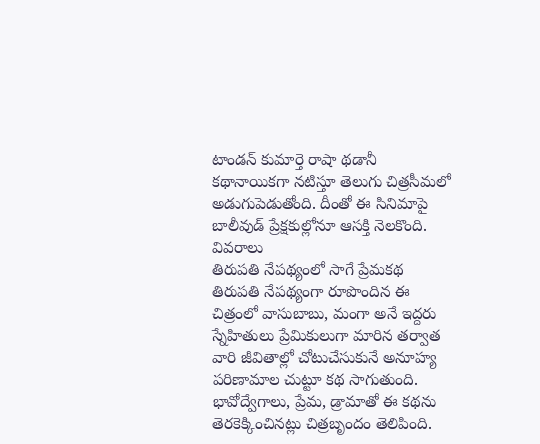టాండన్ కుమార్తె రాషా థడానీ కథానాయికగా నటిస్తూ తెలుగు చిత్రసీమలో అడుగుపెడుతోంది. దీంతో ఈ సినిమాపై బాలీవుడ్ ప్రేక్షకుల్లోనూ ఆసక్తి నెలకొంది.
వివరాలు
తిరుపతి నేపథ్యంలో సాగే ప్రేమకథ
తిరుపతి నేపథ్యంగా రూపొందిన ఈ చిత్రంలో వాసుబాబు, మంగా అనే ఇద్దరు స్నేహితులు ప్రేమికులుగా మారిన తర్వాత వారి జీవితాల్లో చోటుచేసుకునే అనూహ్య పరిణామాల చుట్టూ కథ సాగుతుంది.
భావోద్వేగాలు, ప్రేమ, డ్రామాతో ఈ కథను తెరకెక్కించినట్లు చిత్రబృందం తెలిపింది.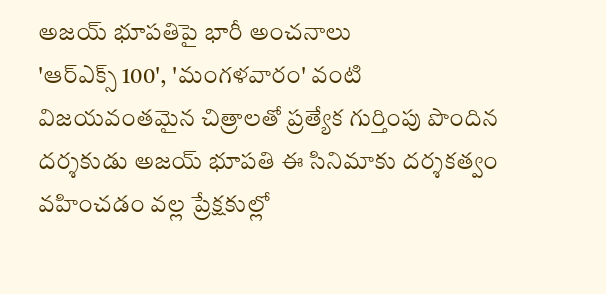అజయ్ భూపతిపై భారీ అంచనాలు
'ఆర్ఎక్స్ 100', 'మంగళవారం' వంటి విజయవంతమైన చిత్రాలతో ప్రత్యేక గుర్తింపు పొందిన దర్శకుడు అజయ్ భూపతి ఈ సినిమాకు దర్శకత్వం వహించడం వల్ల ప్రేక్షకుల్లో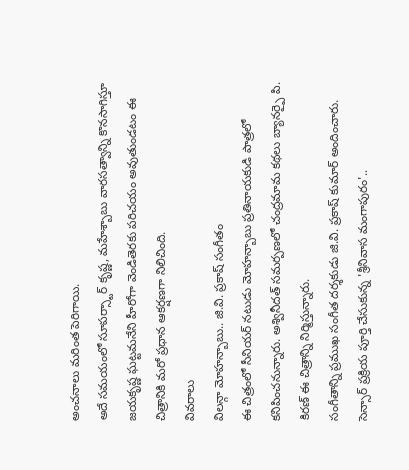అంచనాలు మరింత పెరిగాయి.
అదే సమయంలో సూపర్స్టార్ కృష్ణ, మహేశ్బాబు వారసత్వాన్ని కొనసాగిస్తూ జయకృష్ణ ఘట్టమనేని హీరోగా వెండితెరకు పరిచయం అవుతుండటం ఈ చిత్రానికి మరో ప్రధాన ఆకర్షణగా నిలిచింది.
వివరాలు
విలన్గా మోహన్బాబు.. జి.వి. ప్రకాష్ సంగీతం
ఈ చిత్రంలో సీనియర్ నటుడు మోహన్బాబు ప్రతినాయకుడి పాత్రలో కనిపించనున్నారు. అశ్వినీదత్ సమర్పణలో చంద్రమామ కథలు బ్యానర్పై పి. కిరణ్ ఈ చిత్రాన్ని నిర్మిస్తున్నారు.
సంగీతాన్ని ప్రముఖ సంగీత దర్శకుడు జి.వి. ప్రకాష్ కుమార్ అందించారు.
సెన్సార్ ప్రక్రియ పూర్తి చేసుకున్న 'శ్రీనివాస మంగాపురం'..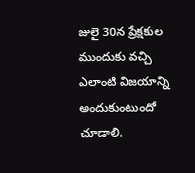జులై 30న ప్రేక్షకుల ముందుకు వచ్చి ఎలాంటి విజయాన్ని అందుకుంటుందో చూడాలి.